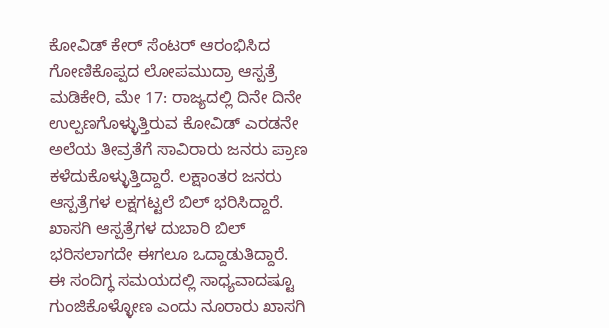ಕೋವಿಡ್ ಕೇರ್ ಸೆಂಟರ್ ಆರಂಭಿಸಿದ ಗೋಣಿಕೊಪ್ಪದ ಲೋಪಮುದ್ರಾ ಆಸ್ಪತ್ರೆ
ಮಡಿಕೇರಿ, ಮೇ 17: ರಾಜ್ಯದಲ್ಲಿ ದಿನೇ ದಿನೇ ಉಲ್ಪಣಗೊಳ್ಳುತ್ತಿರುವ ಕೋವಿಡ್ ಎರಡನೇ ಅಲೆಯ ತೀವ್ರತೆಗೆ ಸಾವಿರಾರು ಜನರು ಪ್ರಾಣ ಕಳೆದುಕೊಳ್ಳುತ್ತಿದ್ದಾರೆ. ಲಕ್ಷಾಂತರ ಜನರು ಆಸ್ಪತ್ರೆಗಳ ಲಕ್ಷಗಟ್ಟಲೆ ಬಿಲ್ ಭರಿಸಿದ್ದಾರೆ. ಖಾಸಗಿ ಆಸ್ಪತ್ರೆಗಳ ದುಬಾರಿ ಬಿಲ್ ಭರಿಸಲಾಗದೇ ಈಗಲೂ ಒದ್ದಾಡುತಿದ್ದಾರೆ.
ಈ ಸಂದಿಗ್ಧ ಸಮಯದಲ್ಲಿ ಸಾಧ್ಯವಾದಷ್ಟೂ ಗುಂಜಿಕೊಳ್ಳೋಣ ಎಂದು ನೂರಾರು ಖಾಸಗಿ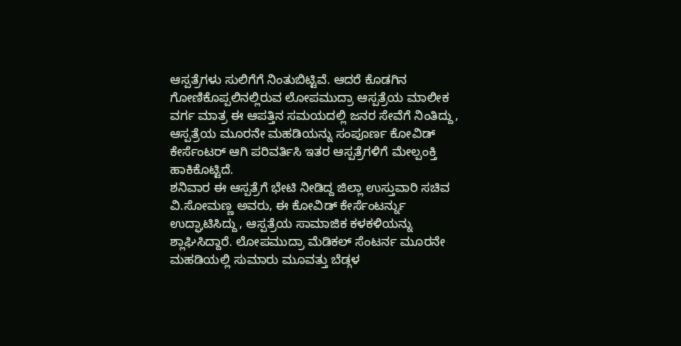ಆಸ್ಪತ್ರೆಗಳು ಸುಲಿಗೆಗೆ ನಿಂತುಬಿಟ್ಟಿವೆ. ಆದರೆ ಕೊಡಗಿನ ಗೋಣಿಕೊಪ್ಪಲಿನಲ್ಲಿರುವ ಲೋಪಮುದ್ರಾ ಆಸ್ಪತ್ರೆಯ ಮಾಲೀಕ ವರ್ಗ ಮಾತ್ರ ಈ ಆಪತ್ತಿನ ಸಮಯದಲ್ಲಿ ಜನರ ಸೇವೆಗೆ ನಿಂತಿದ್ದು, ಆಸ್ಪತ್ರೆಯ ಮೂರನೇ ಮಹಡಿಯನ್ನು ಸಂಪೂರ್ಣ ಕೋವಿಡ್ ಕೇರ್ಸೆಂಟರ್ ಆಗಿ ಪರಿವರ್ತಿಸಿ ಇತರ ಆಸ್ಪತ್ರೆಗಳಿಗೆ ಮೇಲ್ಪಂಕ್ತಿ ಹಾಕಿಕೊಟ್ಟಿದೆ.
ಶನಿವಾರ ಈ ಆಸ್ಪತ್ರೆಗೆ ಭೇಟಿ ನೀಡಿದ್ದ ಜಿಲ್ಲಾ ಉಸ್ತುವಾರಿ ಸಚಿವ ವಿ.ಸೋಮಣ್ಣ ಅವರು, ಈ ಕೋವಿಡ್ ಕೇರ್ಸೆಂಟರ್ನ್ನು ಉದ್ಘಾಟಿಸಿದ್ದು, ಆಸ್ಪತ್ರೆಯ ಸಾಮಾಜಿಕ ಕಳಕಳಿಯನ್ನು ಶ್ಲಾಘಿಸಿದ್ದಾರೆ. ಲೋಪಮುದ್ರಾ ಮೆಡಿಕಲ್ ಸೆಂಟರ್ನ ಮೂರನೇ ಮಹಡಿಯಲ್ಲಿ ಸುಮಾರು ಮೂವತ್ತು ಬೆಡ್ಗಳ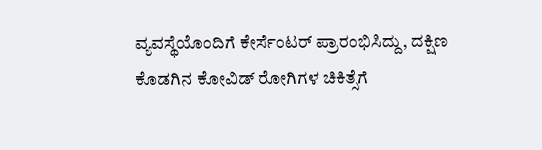ವ್ಯವಸ್ಥೆಯೊಂದಿಗೆ ಕೇರ್ಸೆಂಟರ್ ಪ್ರಾರಂಭಿಸಿದ್ದು, ದಕ್ಷಿಣ ಕೊಡಗಿನ ಕೋವಿಡ್ ರೋಗಿಗಳ ಚಿಕಿತ್ಸೆಗೆ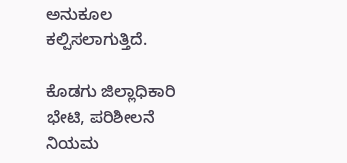ಅನುಕೂಲ ಕಲ್ಪಿಸಲಾಗುತ್ತಿದೆ.

ಕೊಡಗು ಜಿಲ್ಲಾಧಿಕಾರಿ ಭೇಟಿ, ಪರಿಶೀಲನೆ
ನಿಯಮ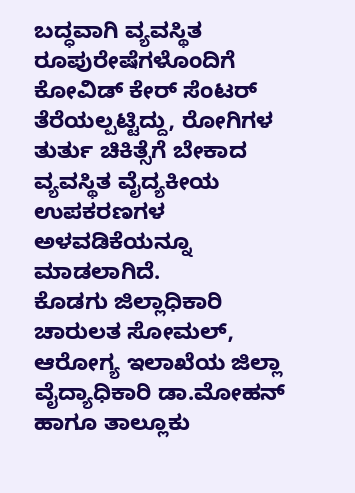ಬದ್ಧವಾಗಿ ವ್ಯವಸ್ಥಿತ ರೂಪುರೇಷೆಗಳೊಂದಿಗೆ ಕೋವಿಡ್ ಕೇರ್ ಸೆಂಟರ್ ತೆರೆಯಲ್ಪಟ್ಟಿದ್ದು, ರೋಗಿಗಳ ತುರ್ತು ಚಿಕಿತ್ಸೆಗೆ ಬೇಕಾದ ವ್ಯವಸ್ಥಿತ ವೈದ್ಯಕೀಯ ಉಪಕರಣಗಳ ಅಳವಡಿಕೆಯನ್ನೂ ಮಾಡಲಾಗಿದೆ.
ಕೊಡಗು ಜಿಲ್ಲಾಧಿಕಾರಿ ಚಾರುಲತ ಸೋಮಲ್, ಆರೋಗ್ಯ ಇಲಾಖೆಯ ಜಿಲ್ಲಾ ವೈದ್ಯಾಧಿಕಾರಿ ಡಾ.ಮೋಹನ್ ಹಾಗೂ ತಾಲ್ಲೂಕು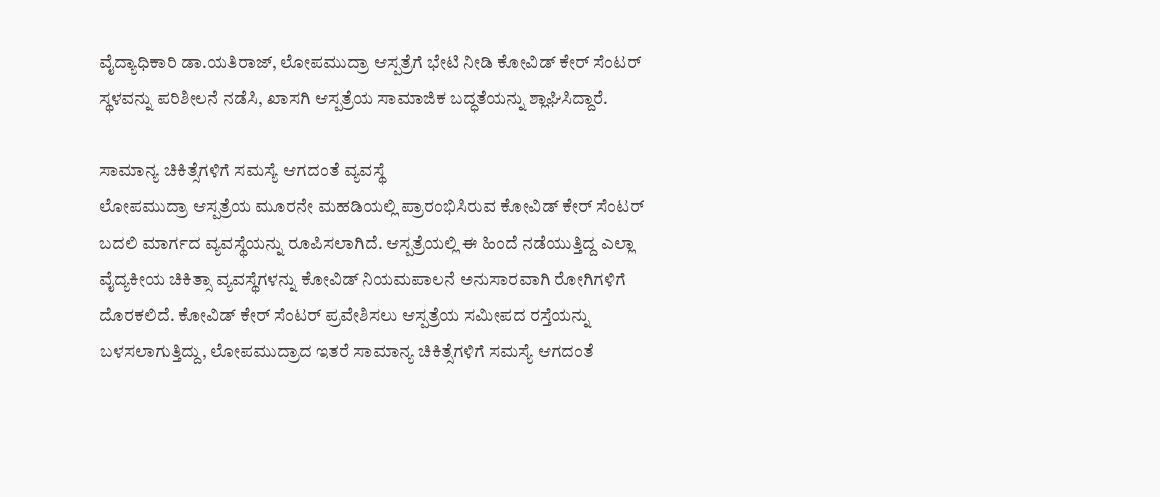ವೈದ್ಯಾಧಿಕಾರಿ ಡಾ.ಯತಿರಾಜ್, ಲೋಪಮುದ್ರಾ ಆಸ್ಪತ್ರೆಗೆ ಭೇಟಿ ನೀಡಿ ಕೋವಿಡ್ ಕೇರ್ ಸೆಂಟರ್ ಸ್ಥಳವನ್ನು ಪರಿಶೀಲನೆ ನಡೆಸಿ, ಖಾಸಗಿ ಆಸ್ಪತ್ರೆಯ ಸಾಮಾಜಿಕ ಬದ್ಧತೆಯನ್ನು ಶ್ಲಾಘಿಸಿದ್ದಾರೆ.

ಸಾಮಾನ್ಯ ಚಿಕಿತ್ಸೆಗಳಿಗೆ ಸಮಸ್ಯೆ ಆಗದಂತೆ ವ್ಯವಸ್ಥೆ
ಲೋಪಮುದ್ರಾ ಆಸ್ಪತ್ರೆಯ ಮೂರನೇ ಮಹಡಿಯಲ್ಲಿ ಪ್ರಾರಂಭಿಸಿರುವ ಕೋವಿಡ್ ಕೇರ್ ಸೆಂಟರ್ ಬದಲಿ ಮಾರ್ಗದ ವ್ಯವಸ್ಥೆಯನ್ನು ರೂಪಿಸಲಾಗಿದೆ. ಆಸ್ಪತ್ರೆಯಲ್ಲಿ ಈ ಹಿಂದೆ ನಡೆಯುತ್ತಿದ್ದ ಎಲ್ಲಾ ವೈದ್ಯಕೀಯ ಚಿಕಿತ್ಸಾ ವ್ಯವಸ್ಥೆಗಳನ್ನು ಕೋವಿಡ್ ನಿಯಮಪಾಲನೆ ಅನುಸಾರವಾಗಿ ರೋಗಿಗಳಿಗೆ ದೊರಕಲಿದೆ. ಕೋವಿಡ್ ಕೇರ್ ಸೆಂಟರ್ ಪ್ರವೇಶಿಸಲು ಆಸ್ಪತ್ರೆಯ ಸಮೀಪದ ರಸ್ತೆಯನ್ನು ಬಳಸಲಾಗುತ್ತಿದ್ದು, ಲೋಪಮುದ್ರಾದ ಇತರೆ ಸಾಮಾನ್ಯ ಚಿಕಿತ್ಸೆಗಳಿಗೆ ಸಮಸ್ಯೆ ಆಗದಂತೆ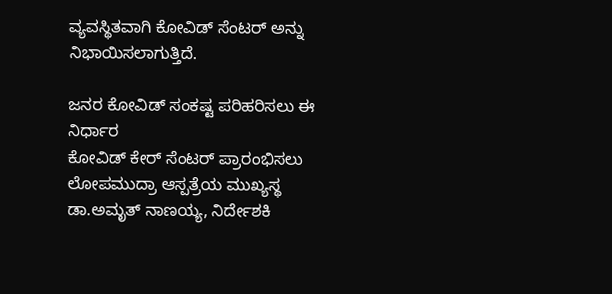ವ್ಯವಸ್ಥಿತವಾಗಿ ಕೋವಿಡ್ ಸೆಂಟರ್ ಅನ್ನು ನಿಭಾಯಿಸಲಾಗುತ್ತಿದೆ.

ಜನರ ಕೋವಿಡ್ ಸಂಕಷ್ಟ ಪರಿಹರಿಸಲು ಈ ನಿರ್ಧಾರ
ಕೋವಿಡ್ ಕೇರ್ ಸೆಂಟರ್ ಪ್ರಾರಂಭಿಸಲು ಲೋಪಮುದ್ರಾ ಆಸ್ಪತ್ರೆಯ ಮುಖ್ಯಸ್ಥ ಡಾ.ಅಮೃತ್ ನಾಣಯ್ಯ, ನಿರ್ದೇಶಕಿ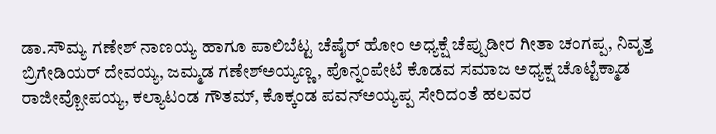ಡಾ.ಸೌಮ್ಯ ಗಣೇಶ್ ನಾಣಯ್ಯ ಹಾಗೂ ಪಾಲಿಬೆಟ್ಟ ಚೆಷೈರ್ ಹೋಂ ಅಧ್ಯಕ್ಷೆ ಚೆಪ್ಪುಡೀರ ಗೀತಾ ಚಂಗಪ್ಪ, ನಿವೃತ್ತ ಬ್ರಿಗೇಡಿಯರ್ ದೇವಯ್ಯ, ಜಮ್ಮಡ ಗಣೇಶ್ಅಯ್ಯಣ್ಣ, ಪೊನ್ನಂಪೇಟೆ ಕೊಡವ ಸಮಾಜ ಅಧ್ಯಕ್ಷ ಚೊಟ್ಟೆಕ್ಮಾಡ ರಾಜೀವ್ಬೋಪಯ್ಯ, ಕಲ್ಯಾಟಂಡ ಗೌತಮ್, ಕೊಕ್ಕಂಡ ಪವನ್ಅಯ್ಯಪ್ಪ ಸೇರಿದಂತೆ ಹಲವರ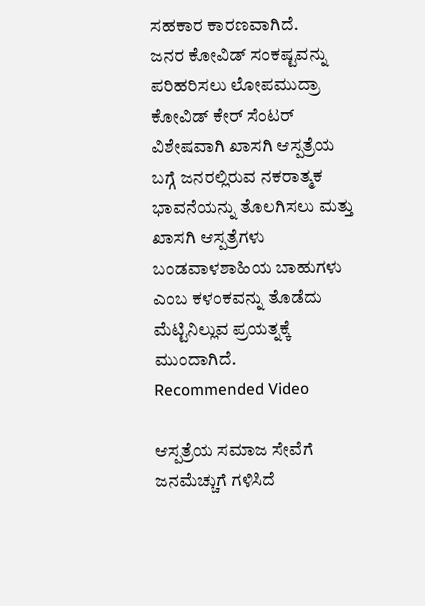ಸಹಕಾರ ಕಾರಣವಾಗಿದೆ.
ಜನರ ಕೋವಿಡ್ ಸಂಕಷ್ಟವನ್ನು ಪರಿಹರಿಸಲು ಲೋಪಮುದ್ರಾ ಕೋವಿಡ್ ಕೇರ್ ಸೆಂಟರ್ ವಿಶೇಷವಾಗಿ ಖಾಸಗಿ ಆಸ್ಪತ್ರೆಯ ಬಗ್ಗೆ ಜನರಲ್ಲಿರುವ ನಕರಾತ್ಮಕ ಭಾವನೆಯನ್ನು ತೊಲಗಿಸಲು ಮತ್ತು ಖಾಸಗಿ ಆಸ್ಪತ್ರೆಗಳು ಬಂಡವಾಳಶಾಹಿಯ ಬಾಹುಗಳು ಎಂಬ ಕಳಂಕವನ್ನು ತೊಡೆದು ಮೆಟ್ಟಿನಿಲ್ಲುವ ಪ್ರಯತ್ನಕ್ಕೆ ಮುಂದಾಗಿದೆ.
Recommended Video

ಆಸ್ಪತ್ರೆಯ ಸಮಾಜ ಸೇವೆಗೆ ಜನಮೆಚ್ಚುಗೆ ಗಳಿಸಿದೆ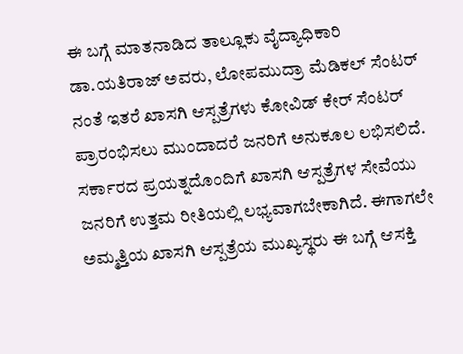ಈ ಬಗ್ಗೆ ಮಾತನಾಡಿದ ತಾಲ್ಲೂಕು ವೈದ್ಯಾಧಿಕಾರಿ ಡಾ.ಯತಿರಾಜ್ ಅವರು, ಲೋಪಮುದ್ರಾ ಮೆಡಿಕಲ್ ಸೆಂಟರ್ ನಂತೆ ಇತರೆ ಖಾಸಗಿ ಆಸ್ಪತ್ರೆಗಳು ಕೋವಿಡ್ ಕೇರ್ ಸೆಂಟರ್ ಪ್ರಾರಂಭಿಸಲು ಮುಂದಾದರೆ ಜನರಿಗೆ ಅನುಕೂಲ ಲಭಿಸಲಿದೆ. ಸರ್ಕಾರದ ಪ್ರಯತ್ನದೊಂದಿಗೆ ಖಾಸಗಿ ಆಸ್ಪತ್ರೆಗಳ ಸೇವೆಯು ಜನರಿಗೆ ಉತ್ತಮ ರೀತಿಯಲ್ಲಿ ಲಭ್ಯವಾಗಬೇಕಾಗಿದೆ. ಈಗಾಗಲೇ ಅಮ್ಮತ್ತಿಯ ಖಾಸಗಿ ಆಸ್ಪತ್ರೆಯ ಮುಖ್ಯಸ್ಥರು ಈ ಬಗ್ಗೆ ಆಸಕ್ತಿ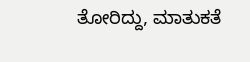ತೋರಿದ್ದು, ಮಾತುಕತೆ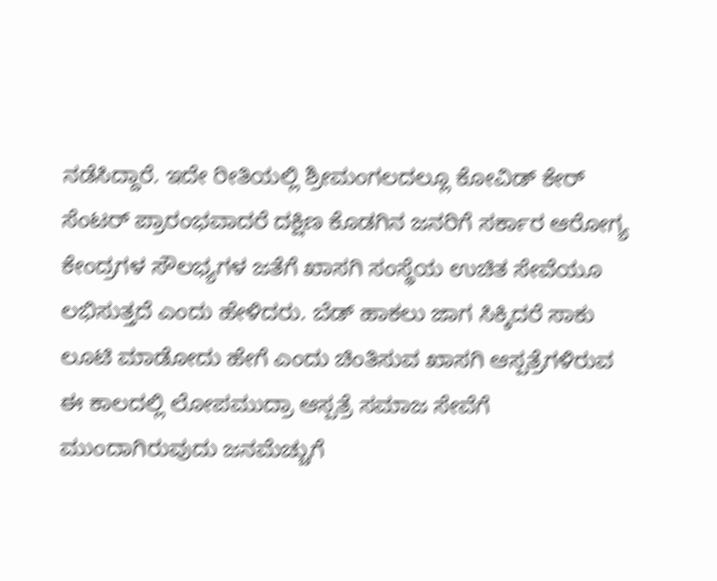ನಡೆಸಿದ್ದಾರೆ. ಇದೇ ರೀತಿಯಲ್ಲಿ ಶ್ರೀಮಂಗಲದಲ್ಲೂ ಕೋವಿಡ್ ಕೇರ್ ಸೆಂಟರ್ ಪ್ರಾರಂಭವಾದರೆ ದಕ್ಷಿಣ ಕೊಡಗಿನ ಜನರಿಗೆ ಸರ್ಕಾರ ಆರೋಗ್ಯ ಕೇಂದ್ರಗಳ ಸೌಲಭ್ಯಗಳ ಜತೆಗೆ ಖಾಸಗಿ ಸಂಸ್ಥೆಯ ಉಚಿತ ಸೇವೆಯೂ ಲಭಿಸುತ್ತದೆ ಎಂದು ಹೇಳಿದರು. ಬೆಡ್ ಹಾಕಲು ಜಾಗ ಸಿಕ್ಕಿದರೆ ಸಾಕು ಲೂಟಿ ಮಾಡೋದು ಹೇಗೆ ಎಂದು ಚಿಂತಿಸುವ ಖಾಸಗಿ ಆಸ್ಪತ್ರೆಗಳಿರುವ ಈ ಕಾಲದಲ್ಲಿ ಲೋಪಮುದ್ರಾ ಆಸ್ಪತ್ರೆ ಸಮಾಜ ಸೇವೆಗೆ ಮುಂದಾಗಿರುವುದು ಜನಮೆಚ್ಚುಗೆ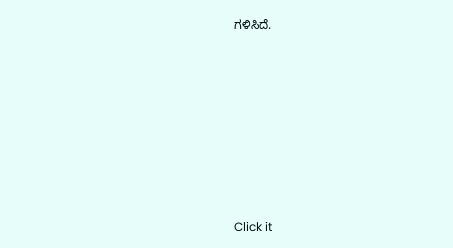ಗಳಿಸಿದೆ.












Click it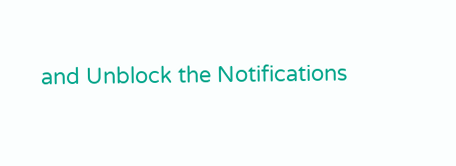and Unblock the Notifications